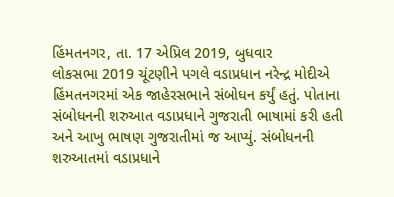હિંમતનગર, તા. 17 એપ્રિલ 2019, બુધવાર
લોકસભા 2019 ચૂંટણીને પગલે વડાપ્રધાન નરેન્દ્ર મોદીએ હિંમતનગરમાં એક જાહેરસભાને સંબોધન કર્યું હતું. પોતાના સંબોધનની શરુઆત વડાપ્રધાને ગુજરાતી ભાષામાં કરી હતી અને આખુ ભાષણ ગુજરાતીમાં જ આપ્યું. સંબોધનની શરુઆતમાં વડાપ્રધાને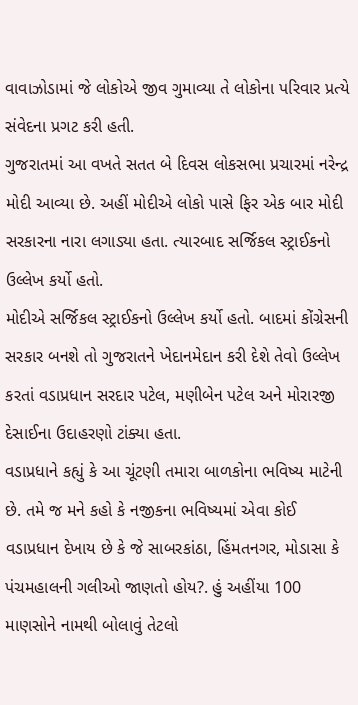વાવાઝોડામાં જે લોકોએ જીવ ગુમાવ્યા તે લોકોના પરિવાર પ્રત્યે સંવેદના પ્રગટ કરી હતી.
ગુજરાતમાં આ વખતે સતત બે દિવસ લોકસભા પ્રચારમાં નરેન્દ્ર મોદી આવ્યા છે. અહીં મોદીએ લોકો પાસે ફિર એક બાર મોદી સરકારના નારા લગાડ્યા હતા. ત્યારબાદ સર્જિકલ સ્ટ્રાઈકનો ઉલ્લેખ કર્યો હતો.
મોદીએ સર્જિકલ સ્ટ્રાઈકનો ઉલ્લેખ કર્યો હતો. બાદમાં કોંગ્રેસની સરકાર બનશે તો ગુજરાતને ખેદાનમેદાન કરી દેશે તેવો ઉલ્લેખ કરતાં વડાપ્રધાન સરદાર પટેલ, મણીબેન પટેલ અને મોરારજી દેસાઈના ઉદાહરણો ટાંક્યા હતા.
વડાપ્રધાને કહ્યું કે આ ચૂંટણી તમારા બાળકોના ભવિષ્ય માટેની છે. તમે જ મને કહો કે નજીકના ભવિષ્યમાં એવા કોઈ વડાપ્રધાન દેખાય છે કે જે સાબરકાંઠા, હિંમતનગર, મોડાસા કે પંચમહાલની ગલીઓ જાણતો હોય?. હું અહીંયા 100 માણસોને નામથી બોલાવું તેટલો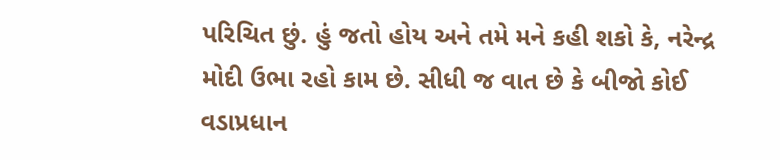પરિચિત છું. હું જતો હોય અને તમે મને કહી શકો કે, નરેન્દ્ર મોદી ઉભા રહો કામ છે. સીધી જ વાત છે કે બીજો કોઈ વડાપ્રધાન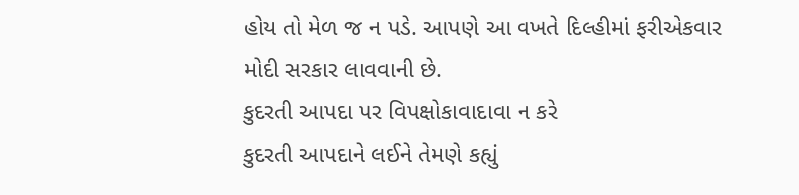હોય તો મેળ જ ન પડે. આપણે આ વખતે દિલ્હીમાં ફરીએકવાર મોદી સરકાર લાવવાની છે.
કુદરતી આપદા પર વિપક્ષોકાવાદાવા ન કરે
કુદરતી આપદાને લઈને તેમણે કહ્યું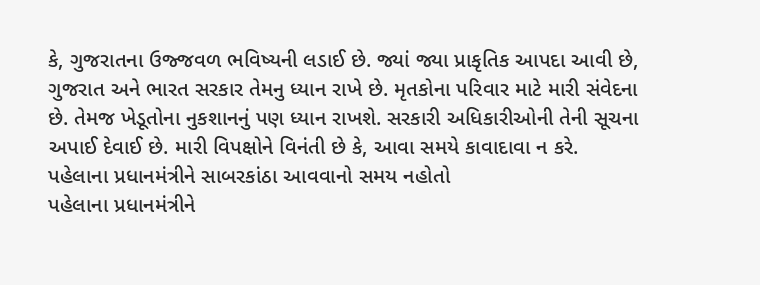કે, ગુજરાતના ઉજ્જવળ ભવિષ્યની લડાઈ છે. જ્યાં જ્યા પ્રાકૃતિક આપદા આવી છે, ગુજરાત અને ભારત સરકાર તેમનુ ધ્યાન રાખે છે. મૃતકોના પરિવાર માટે મારી સંવેદના છે. તેમજ ખેડૂતોના નુકશાનનું પણ ધ્યાન રાખશે. સરકારી અધિકારીઓની તેની સૂચના અપાઈ દેવાઈ છે. મારી વિપક્ષોને વિનંતી છે કે, આવા સમયે કાવાદાવા ન કરે.
પહેલાના પ્રધાનમંત્રીને સાબરકાંઠા આવવાનો સમય નહોતો
પહેલાના પ્રધાનમંત્રીને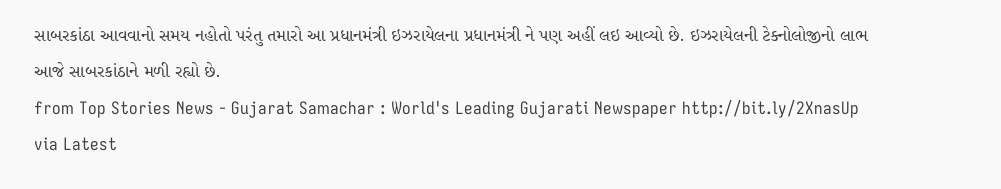સાબરકાંઠા આવવાનો સમય નહોતો પરંતુ તમારો આ પ્રધાનમંત્રી ઇઝરાયેલના પ્રધાનમંત્રી ને પણ અહીં લઇ આવ્યો છે. ઇઝરાયેલની ટેક્નોલોજીનો લાભ આજે સાબરકાંઠાને મળી રહ્યો છે.
from Top Stories News - Gujarat Samachar : World's Leading Gujarati Newspaper http://bit.ly/2XnasUp
via Latest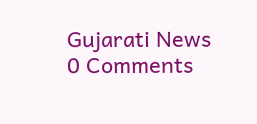Gujarati News
0 Comments